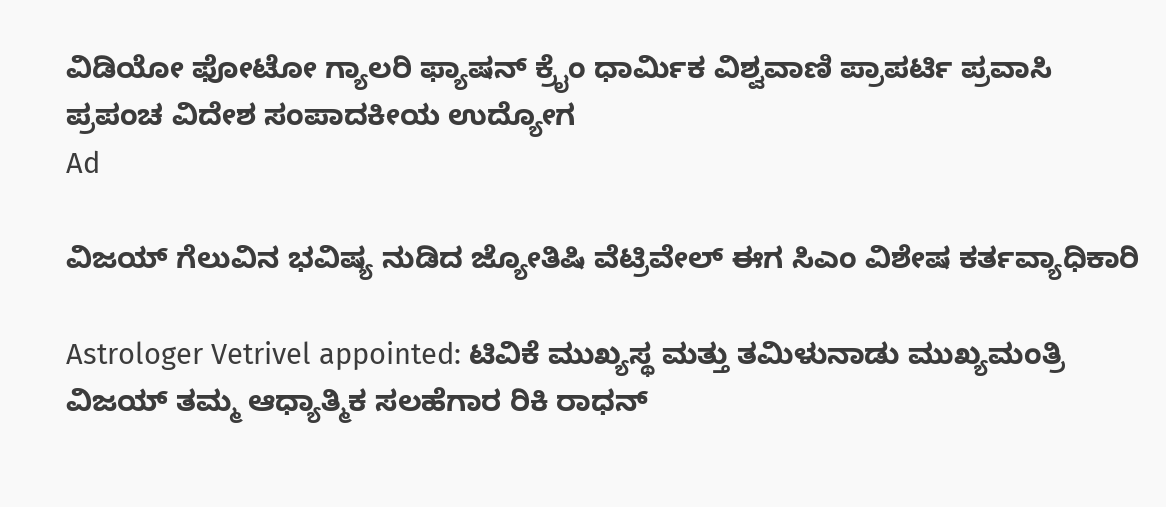ವಿಡಿಯೋ ಫೋಟೋ ಗ್ಯಾಲರಿ ಫ್ಯಾಷನ್ ಕ್ರೈಂ ಧಾರ್ಮಿಕ ವಿಶ್ವವಾಣಿ ಪ್ರಾಪರ್ಟಿ ಪ್ರವಾಸಿ ಪ್ರಪಂಚ ವಿದೇಶ ಸಂಪಾದಕೀಯ ಉದ್ಯೋಗ
Ad

ವಿಜಯ್‌ ಗೆಲುವಿನ ಭವಿಷ್ಯ ನುಡಿದ ಜ್ಯೋತಿಷಿ ವೆಟ್ರಿವೇಲ್ ಈಗ ಸಿಎಂ ವಿಶೇಷ ಕರ್ತವ್ಯಾಧಿಕಾರಿ

Astrologer Vetrivel appointed: ಟಿವಿಕೆ ಮುಖ್ಯಸ್ಥ ಮತ್ತು ತಮಿಳುನಾಡು ಮುಖ್ಯಮಂತ್ರಿ ವಿಜಯ್ ತಮ್ಮ ಆಧ್ಯಾತ್ಮಿಕ ಸಲಹೆಗಾರ ರಿಕಿ ರಾಧನ್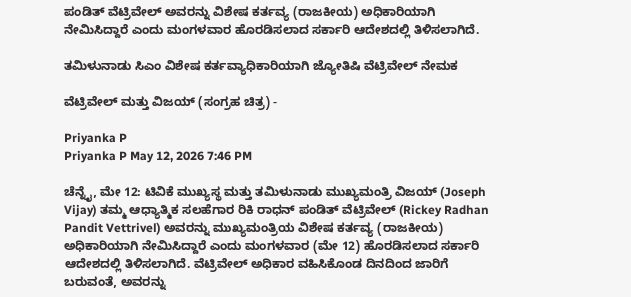ಪಂಡಿತ್ ವೆಟ್ರಿವೇಲ್ ಅವರನ್ನು ವಿಶೇಷ ಕರ್ತವ್ಯ (ರಾಜಕೀಯ) ಅಧಿಕಾರಿಯಾಗಿ ನೇಮಿಸಿದ್ದಾರೆ ಎಂದು ಮಂಗಳವಾರ ಹೊರಡಿಸಲಾದ ಸರ್ಕಾರಿ ಆದೇಶದಲ್ಲಿ ತಿಳಿಸಲಾಗಿದೆ.

ತಮಿಳುನಾಡು ಸಿಎಂ ವಿಶೇಷ ಕರ್ತವ್ಯಾಧಿಕಾರಿಯಾಗಿ ಜ್ಯೋತಿಷಿ ವೆಟ್ರಿವೇಲ್ ನೇಮಕ

ವೆಟ್ರಿವೇಲ್ ಮತ್ತು ವಿಜಯ್‌ (ಸಂಗ್ರಹ ಚಿತ್ರ) -

Priyanka P
Priyanka P May 12, 2026 7:46 PM

ಚೆನ್ನೈ, ಮೇ 12: ಟಿವಿಕೆ ಮುಖ್ಯಸ್ಥ ಮತ್ತು ತಮಿಳುನಾಡು ಮುಖ್ಯಮಂತ್ರಿ ವಿಜಯ್ (Joseph Vijay) ತಮ್ಮ ಆಧ್ಯಾತ್ಮಿಕ ಸಲಹೆಗಾರ ರಿಕಿ ರಾಧನ್ ಪಂಡಿತ್ ವೆಟ್ರಿವೇಲ್ (Rickey Radhan Pandit Vettrivel) ಅವರನ್ನು ಮುಖ್ಯಮಂತ್ರಿಯ ವಿಶೇಷ ಕರ್ತವ್ಯ (ರಾಜಕೀಯ) ಅಧಿಕಾರಿಯಾಗಿ ನೇಮಿಸಿದ್ದಾರೆ ಎಂದು ಮಂಗಳವಾರ (ಮೇ 12) ಹೊರಡಿಸಲಾದ ಸರ್ಕಾರಿ ಆದೇಶದಲ್ಲಿ ತಿಳಿಸಲಾಗಿದೆ. ವೆಟ್ರಿವೇಲ್ ಅಧಿಕಾರ ವಹಿಸಿಕೊಂಡ ದಿನದಿಂದ ಜಾರಿಗೆ ಬರುವಂತೆ, ಅವರನ್ನು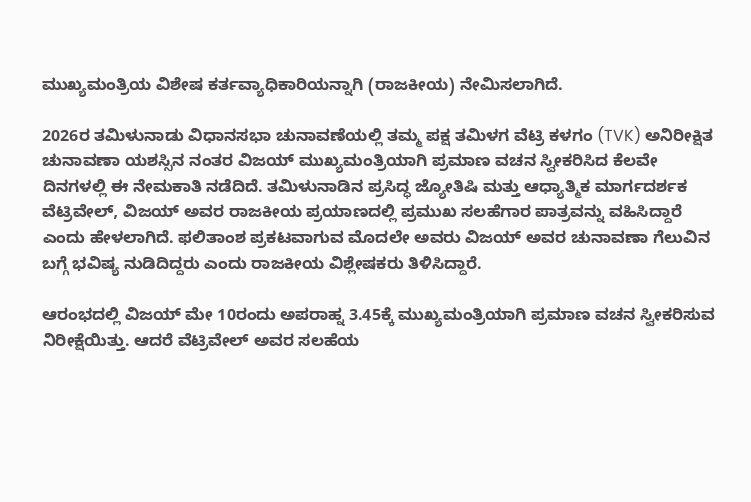ಮುಖ್ಯಮಂತ್ರಿಯ ವಿಶೇಷ ಕರ್ತವ್ಯಾಧಿಕಾರಿಯನ್ನಾಗಿ (ರಾಜಕೀಯ) ನೇಮಿಸಲಾಗಿದೆ.

2026ರ ತಮಿಳುನಾಡು ವಿಧಾನಸಭಾ ಚುನಾವಣೆಯಲ್ಲಿ ತಮ್ಮ ಪಕ್ಷ ತಮಿಳಗ ವೆಟ್ರಿ ಕಳಗಂ (TVK) ಅನಿರೀಕ್ಷಿತ ಚುನಾವಣಾ ಯಶಸ್ಸಿನ ನಂತರ ವಿಜಯ್ ಮುಖ್ಯಮಂತ್ರಿಯಾಗಿ ಪ್ರಮಾಣ ವಚನ ಸ್ವೀಕರಿಸಿದ ಕೆಲವೇ ದಿನಗಳಲ್ಲಿ ಈ ನೇಮಕಾತಿ ನಡೆದಿದೆ. ತಮಿಳುನಾಡಿನ ಪ್ರಸಿದ್ಧ ಜ್ಯೋತಿಷಿ ಮತ್ತು ಆಧ್ಯಾತ್ಮಿಕ ಮಾರ್ಗದರ್ಶಕ ವೆಟ್ರಿವೇಲ್, ವಿಜಯ್ ಅವರ ರಾಜಕೀಯ ಪ್ರಯಾಣದಲ್ಲಿ ಪ್ರಮುಖ ಸಲಹೆಗಾರ ಪಾತ್ರವನ್ನು ವಹಿಸಿದ್ದಾರೆ ಎಂದು ಹೇಳಲಾಗಿದೆ. ಫಲಿತಾಂಶ ಪ್ರಕಟವಾಗುವ ಮೊದಲೇ ಅವರು ವಿಜಯ್ ಅವರ ಚುನಾವಣಾ ಗೆಲುವಿನ ಬಗ್ಗೆ ಭವಿಷ್ಯ ನುಡಿದಿದ್ದರು ಎಂದು ರಾಜಕೀಯ ವಿಶ್ಲೇಷಕರು ತಿಳಿಸಿದ್ದಾರೆ.

ಆರಂಭದಲ್ಲಿ ವಿಜಯ್ ಮೇ 10ರಂದು ಅಪರಾಹ್ನ 3.45ಕ್ಕೆ ಮುಖ್ಯಮಂತ್ರಿಯಾಗಿ ಪ್ರಮಾಣ ವಚನ ಸ್ವೀಕರಿಸುವ ನಿರೀಕ್ಷೆಯಿತ್ತು. ಆದರೆ ವೆಟ್ರಿವೇಲ್ ಅವರ ಸಲಹೆಯ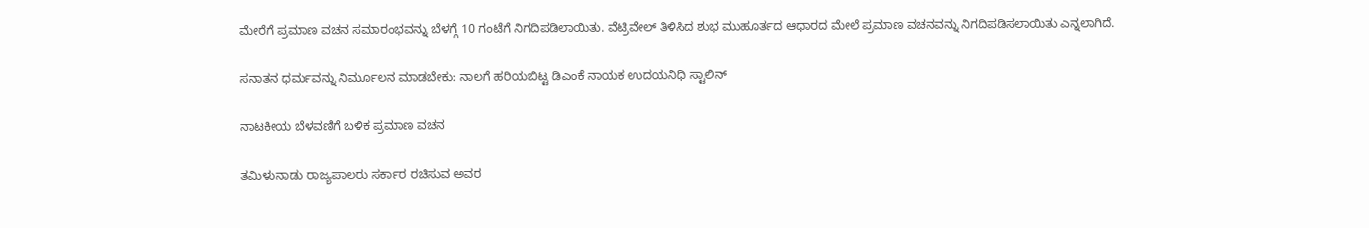ಮೇರೆಗೆ ಪ್ರಮಾಣ ವಚನ ಸಮಾರಂಭವನ್ನು ಬೆಳಗ್ಗೆ 10 ಗಂಟೆಗೆ ನಿಗದಿಪಡಿಲಾಯಿತು. ವೆಟ್ರಿವೇಲ್ ತಿಳಿಸಿದ ಶುಭ ಮುಹೂರ್ತದ ಆಧಾರದ ಮೇಲೆ ಪ್ರಮಾಣ ವಚನವನ್ನು ನಿಗದಿಪಡಿಸಲಾಯಿತು ಎನ್ನಲಾಗಿದೆ.

ಸನಾತನ ಧರ್ಮವನ್ನು ನಿರ್ಮೂಲನ ಮಾಡಬೇಕು: ನಾಲಗೆ ಹರಿಯಬಿಟ್ಟ ಡಿಎಂಕೆ ನಾಯಕ ಉದಯನಿಧಿ ಸ್ಟಾಲಿನ್

ನಾಟಕೀಯ ಬೆಳವಣಿಗೆ ಬಳಿಕ ಪ್ರಮಾಣ ವಚನ

ತಮಿಳುನಾಡು ರಾಜ್ಯಪಾಲರು ಸರ್ಕಾರ ರಚಿಸುವ ಅವರ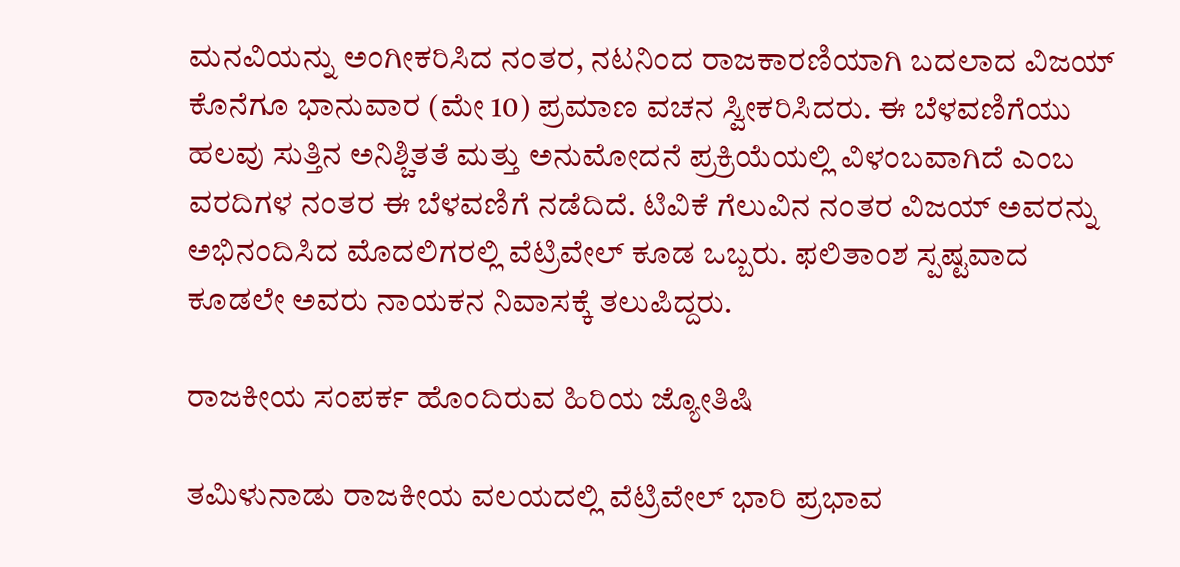ಮನವಿಯನ್ನು ಅಂಗೀಕರಿಸಿದ ನಂತರ, ನಟನಿಂದ ರಾಜಕಾರಣಿಯಾಗಿ ಬದಲಾದ ವಿಜಯ್‌ ಕೊನೆಗೂ ಭಾನುವಾರ (ಮೇ 10) ಪ್ರಮಾಣ ವಚನ ಸ್ವೀಕರಿಸಿದರು. ಈ ಬೆಳವಣಿಗೆಯು ಹಲವು ಸುತ್ತಿನ ಅನಿಶ್ಚಿತತೆ ಮತ್ತು ಅನುಮೋದನೆ ಪ್ರಕ್ರಿಯೆಯಲ್ಲಿ ವಿಳಂಬವಾಗಿದೆ ಎಂಬ ವರದಿಗಳ ನಂತರ ಈ ಬೆಳವಣಿಗೆ ನಡೆದಿದೆ. ಟಿವಿಕೆ ಗೆಲುವಿನ ನಂತರ ವಿಜಯ್ ಅವರನ್ನು ಅಭಿನಂದಿಸಿದ ಮೊದಲಿಗರಲ್ಲಿ ವೆಟ್ರಿವೇಲ್ ಕೂಡ ಒಬ್ಬರು. ಫಲಿತಾಂಶ ಸ್ಪಷ್ಟವಾದ ಕೂಡಲೇ ಅವರು ನಾಯಕನ ನಿವಾಸಕ್ಕೆ ತಲುಪಿದ್ದರು.

ರಾಜಕೀಯ ಸಂಪರ್ಕ ಹೊಂದಿರುವ ಹಿರಿಯ ಜ್ಯೋತಿಷಿ

ತಮಿಳುನಾಡು ರಾಜಕೀಯ ವಲಯದಲ್ಲಿ ವೆಟ್ರಿವೇಲ್ ಭಾರಿ ಪ್ರಭಾವ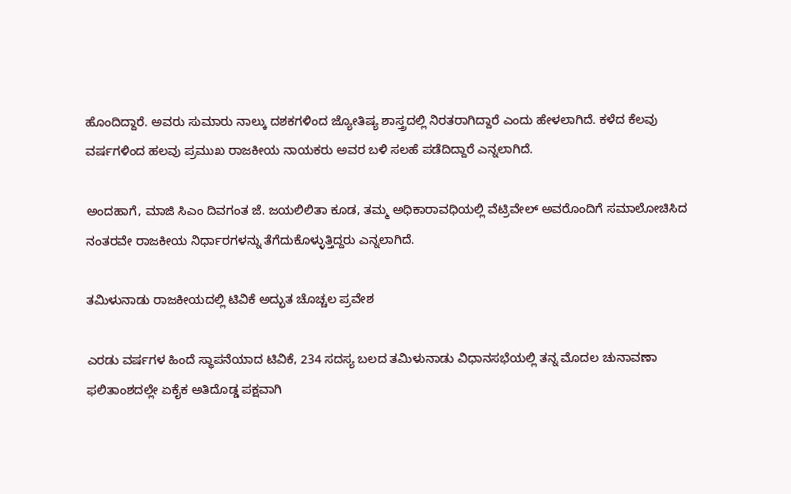ಹೊಂದಿದ್ದಾರೆ. ಅವರು ಸುಮಾರು ನಾಲ್ಕು ದಶಕಗಳಿಂದ ಜ್ಯೋತಿಷ್ಯ ಶಾಸ್ತ್ರದಲ್ಲಿ ನಿರತರಾಗಿದ್ದಾರೆ ಎಂದು ಹೇಳಲಾಗಿದೆ. ಕಳೆದ ಕೆಲವು ವರ್ಷಗಳಿಂದ ಹಲವು ಪ್ರಮುಖ ರಾಜಕೀಯ ನಾಯಕರು ಅವರ ಬಳಿ ಸಲಹೆ ಪಡೆದಿದ್ದಾರೆ ಎನ್ನಲಾಗಿದೆ.

ಅಂದಹಾಗೆ, ಮಾಜಿ ಸಿಎಂ ದಿವಗಂತ ಜೆ. ಜಯಲಿಲಿತಾ ಕೂಡ, ತಮ್ಮ ಅಧಿಕಾರಾವಧಿಯಲ್ಲಿ ವೆಟ್ರಿವೇಲ್ ಅವರೊಂದಿಗೆ ಸಮಾಲೋಚಿಸಿದ ನಂತರವೇ ರಾಜಕೀಯ ನಿರ್ಧಾರಗಳನ್ನು ತೆಗೆದುಕೊಳ್ಳುತ್ತಿದ್ದರು ಎನ್ನಲಾಗಿದೆ.

ತಮಿಳುನಾಡು ರಾಜಕೀಯದಲ್ಲಿ ಟಿವಿಕೆ ಅದ್ಭುತ ಚೊಚ್ಚಲ ಪ್ರವೇಶ

ಎರಡು ವರ್ಷಗಳ ಹಿಂದೆ ಸ್ಥಾಪನೆಯಾದ ಟಿವಿಕೆ, 234 ಸದಸ್ಯ ಬಲದ ತಮಿಳುನಾಡು ವಿಧಾನಸಭೆಯಲ್ಲಿ ತನ್ನ ಮೊದಲ ಚುನಾವಣಾ ಫಲಿತಾಂಶದಲ್ಲೇ ಏಕೈಕ ಅತಿದೊಡ್ಡ ಪಕ್ಷವಾಗಿ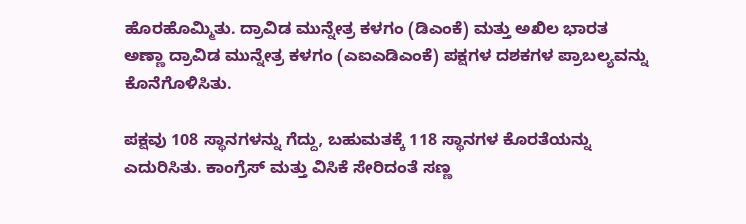ಹೊರಹೊಮ್ಮಿತು. ದ್ರಾವಿಡ ಮುನ್ನೇತ್ರ ಕಳಗಂ (ಡಿಎಂಕೆ) ಮತ್ತು ಅಖಿಲ ಭಾರತ ಅಣ್ಣಾ ದ್ರಾವಿಡ ಮುನ್ನೇತ್ರ ಕಳಗಂ (ಎಐಎಡಿಎಂಕೆ) ಪಕ್ಷಗಳ ದಶಕಗಳ ಪ್ರಾಬಲ್ಯವನ್ನು ಕೊನೆಗೊಳಿಸಿತು.

ಪಕ್ಷವು 108 ಸ್ಥಾನಗಳನ್ನು ಗೆದ್ದು, ಬಹುಮತಕ್ಕೆ 118 ಸ್ಥಾನಗಳ ಕೊರತೆಯನ್ನು ಎದುರಿಸಿತು. ಕಾಂಗ್ರೆಸ್ ಮತ್ತು ವಿಸಿಕೆ ಸೇರಿದಂತೆ ಸಣ್ಣ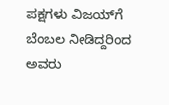ಪಕ್ಷಗಳು ವಿಜಯ್‌ಗೆ ಬೆಂಬಲ ನೀಡಿದ್ದರಿಂದ ಅವರು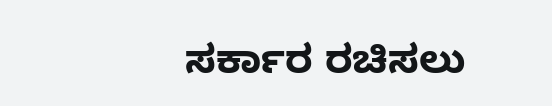ಸರ್ಕಾರ ರಚಿಸಲು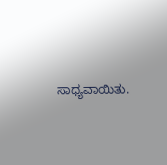ಸಾಧ್ಯವಾಯಿತು.